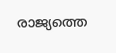രാജ്യത്തെ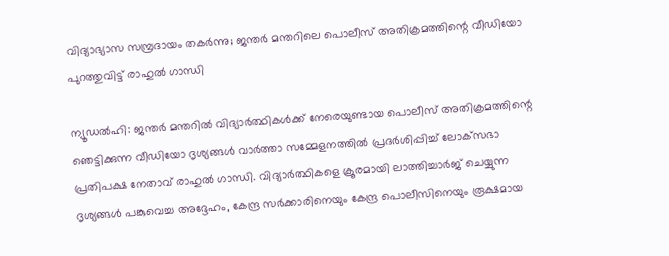വിദ്യാഭ്യാസ സമ്പ്രദായം തകർന്നു; ജന്തർ മന്തറിലെ പൊലീസ് അതിക്രമത്തിന്റെ വീഡിയോ പുറത്തുവിട്ട് രാഹുൽ ഗാന്ധി

ന്യൂഡൽഹി: ജന്തർ മന്തറിൽ വിദ്യാർത്ഥികൾക്ക് നേരെയുണ്ടായ പൊലീസ് അതിക്രമത്തിന്റെ ഞെട്ടിക്കുന്ന വീഡിയോ ദൃശ്യങ്ങൾ വാർത്താ സമ്മേളനത്തിൽ പ്രദർശിപ്പിച്ച് ലോക്‌സഭാ പ്രതിപക്ഷ നേതാവ് രാഹുൽ ഗാന്ധി. വിദ്യാർത്ഥികളെ ക്രൂരമായി ലാത്തിച്ചാർജ് ചെയ്യുന്ന ദൃശ്യങ്ങൾ പങ്കുവെച്ച അദ്ദേഹം, കേന്ദ്ര സർക്കാരിനെയും കേന്ദ്ര പൊലീസിനെയും രൂക്ഷമായ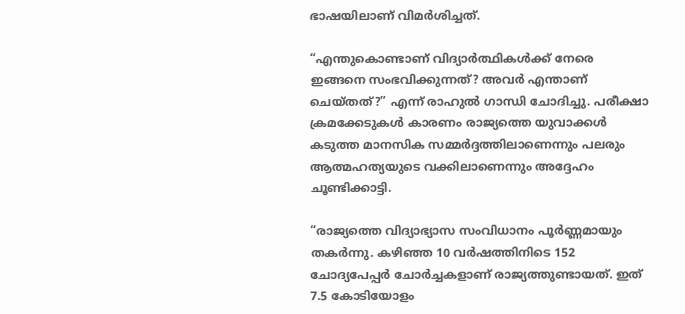ഭാഷയിലാണ് വിമർശിച്ചത്.

“എന്തുകൊണ്ടാണ് വിദ്യാർത്ഥികൾക്ക് നേരെ ഇങ്ങനെ സംഭവിക്കുന്നത്? അവർ എന്താണ് ചെയ്തത്?” എന്ന് രാഹുൽ ഗാന്ധി ചോദിച്ചു. പരീക്ഷാ ക്രമക്കേടുകൾ കാരണം രാജ്യത്തെ യുവാക്കൾ കടുത്ത മാനസിക സമ്മർദ്ദത്തിലാണെന്നും പലരും ആത്മഹത്യയുടെ വക്കിലാണെന്നും അദ്ദേഹം ചൂണ്ടിക്കാട്ടി.

“രാജ്യത്തെ വിദ്യാഭ്യാസ സംവിധാനം പൂർണ്ണമായും തകർന്നു. കഴിഞ്ഞ 10 വർഷത്തിനിടെ 152 ചോദ്യപേപ്പർ ചോർച്ചകളാണ് രാജ്യത്തുണ്ടായത്. ഇത് 7.5 കോടിയോളം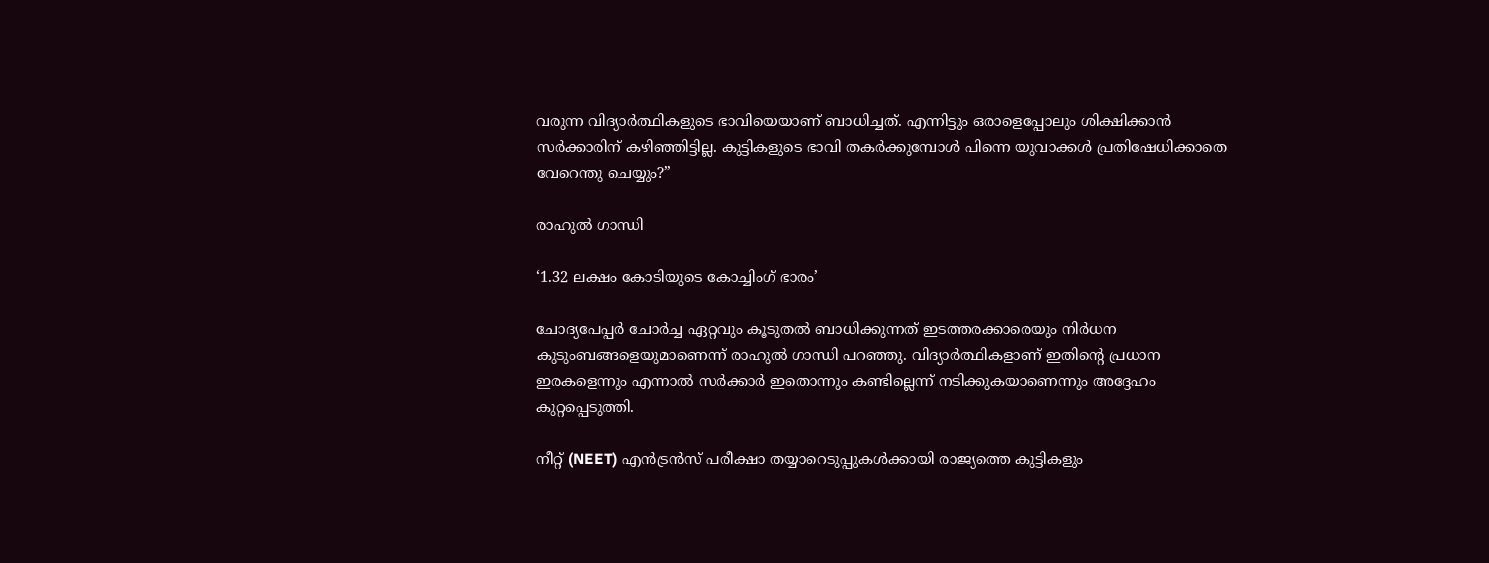വരുന്ന വിദ്യാർത്ഥികളുടെ ഭാവിയെയാണ് ബാധിച്ചത്. എന്നിട്ടും ഒരാളെപ്പോലും ശിക്ഷിക്കാൻ സർക്കാരിന് കഴിഞ്ഞിട്ടില്ല. കുട്ടികളുടെ ഭാവി തകർക്കുമ്പോൾ പിന്നെ യുവാക്കൾ പ്രതിഷേധിക്കാതെ വേറെന്തു ചെയ്യും?”

രാഹുൽ ഗാന്ധി

‘1.32 ലക്ഷം കോടിയുടെ കോച്ചിംഗ് ഭാരം’

ചോദ്യപേപ്പർ ചോർച്ച ഏറ്റവും കൂടുതൽ ബാധിക്കുന്നത് ഇടത്തരക്കാരെയും നിർധന കുടുംബങ്ങളെയുമാണെന്ന് രാഹുൽ ഗാന്ധി പറഞ്ഞു. വിദ്യാർത്ഥികളാണ് ഇതിന്റെ പ്രധാന ഇരകളെന്നും എന്നാൽ സർക്കാർ ഇതൊന്നും കണ്ടില്ലെന്ന് നടിക്കുകയാണെന്നും അദ്ദേഹം കുറ്റപ്പെടുത്തി.

നീറ്റ് (NEET) എൻട്രൻസ് പരീക്ഷാ തയ്യാറെടുപ്പുകൾക്കായി രാജ്യത്തെ കുട്ടികളും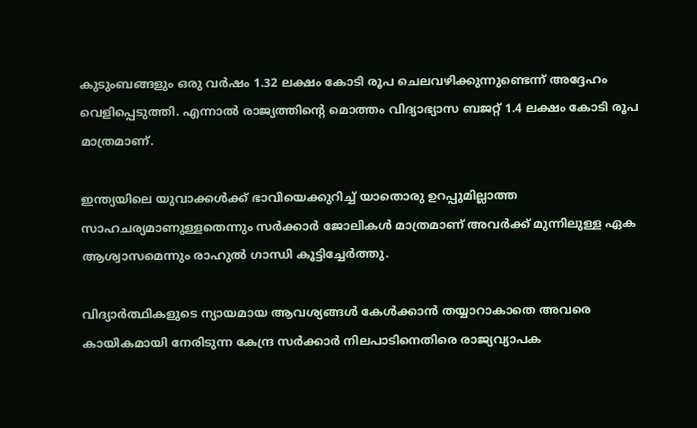കുടുംബങ്ങളും ഒരു വർഷം 1.32 ലക്ഷം കോടി രൂപ ചെലവഴിക്കുന്നുണ്ടെന്ന് അദ്ദേഹം വെളിപ്പെടുത്തി. എന്നാൽ രാജ്യത്തിന്റെ മൊത്തം വിദ്യാഭ്യാസ ബജറ്റ് 1.4 ലക്ഷം കോടി രൂപ മാത്രമാണ്.

ഇന്ത്യയിലെ യുവാക്കൾക്ക് ഭാവിയെക്കുറിച്ച് യാതൊരു ഉറപ്പുമില്ലാത്ത സാഹചര്യമാണുള്ളതെന്നും സർക്കാർ ജോലികൾ മാത്രമാണ് അവർക്ക് മുന്നിലുള്ള ഏക ആശ്വാസമെന്നും രാഹുൽ ഗാന്ധി കൂട്ടിച്ചേർത്തു.

വിദ്യാർത്ഥികളുടെ ന്യായമായ ആവശ്യങ്ങൾ കേൾക്കാൻ തയ്യാറാകാതെ അവരെ കായികമായി നേരിടുന്ന കേന്ദ്ര സർക്കാർ നിലപാടിനെതിരെ രാജ്യവ്യാപക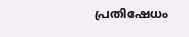പ്രതിഷേധം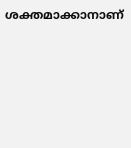ശക്തമാക്കാനാണ്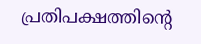പ്രതിപക്ഷത്തിന്റെ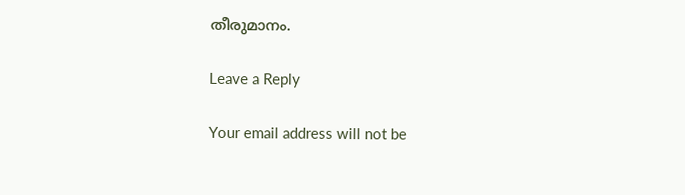തീരുമാനം.

Leave a Reply

Your email address will not be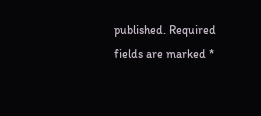published. Required fields are marked *